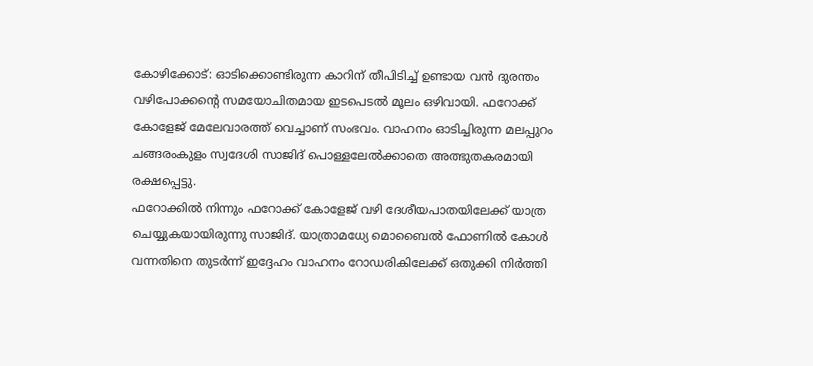കോഴിക്കോട്: ഓടിക്കൊണ്ടിരുന്ന കാറിന് തീപിടിച്ച് ഉണ്ടായ വൻ ദുരന്തം വഴിപോക്കൻ്റെ സമയോചിതമായ ഇടപെടൽ മൂലം ഒഴിവായി. ഫറോക്ക് കോളേജ് മേലേവാരത്ത് വെച്ചാണ് സംഭവം. വാഹനം ഓടിച്ചിരുന്ന മലപ്പുറം ചങ്ങരംകുളം സ്വദേശി സാജിദ് പൊള്ളലേൽക്കാതെ അത്ഭുതകരമായി രക്ഷപ്പെട്ടു.
ഫറോക്കിൽ നിന്നും ഫറോക്ക് കോളേജ് വഴി ദേശീയപാതയിലേക്ക് യാത്ര ചെയ്യുകയായിരുന്നു സാജിദ്. യാത്രാമധ്യേ മൊബൈൽ ഫോണിൽ കോൾ വന്നതിനെ തുടർന്ന് ഇദ്ദേഹം വാഹനം റോഡരികിലേക്ക് ഒതുക്കി നിർത്തി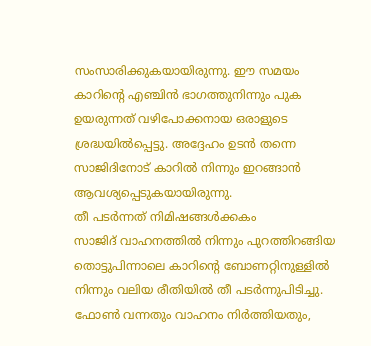സംസാരിക്കുകയായിരുന്നു. ഈ സമയം കാറിൻ്റെ എഞ്ചിൻ ഭാഗത്തുനിന്നും പുക ഉയരുന്നത് വഴിപോക്കനായ ഒരാളുടെ ശ്രദ്ധയിൽപ്പെട്ടു. അദ്ദേഹം ഉടൻ തന്നെ സാജിദിനോട് കാറിൽ നിന്നും ഇറങ്ങാൻ ആവശ്യപ്പെടുകയായിരുന്നു.
തീ പടർന്നത് നിമിഷങ്ങൾക്കകം
സാജിദ് വാഹനത്തിൽ നിന്നും പുറത്തിറങ്ങിയ തൊട്ടുപിന്നാലെ കാറിൻ്റെ ബോണറ്റിനുള്ളിൽ നിന്നും വലിയ രീതിയിൽ തീ പടർന്നുപിടിച്ചു. ഫോൺ വന്നതും വാഹനം നിർത്തിയതും,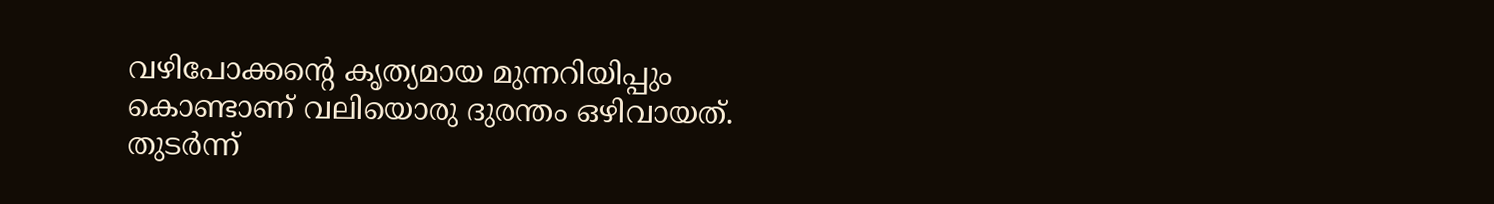വഴിപോക്കൻ്റെ കൃത്യമായ മുന്നറിയിപ്പും കൊണ്ടാണ് വലിയൊരു ദുരന്തം ഒഴിവായത്.
തുടർന്ന്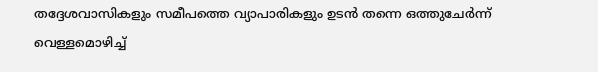തദ്ദേശവാസികളും സമീപത്തെ വ്യാപാരികളും ഉടൻ തന്നെ ഒത്തുചേർന്ന് വെള്ളമൊഴിച്ച്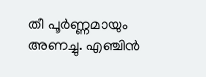തീ പൂർണ്ണമായും അണച്ചു. എഞ്ചിൻ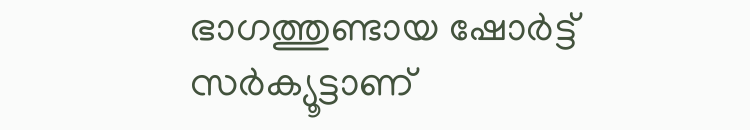ഭാഗത്തുണ്ടായ ഷോർട്ട് സർക്യൂട്ടാണ്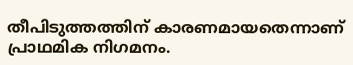തീപിടുത്തത്തിന് കാരണമായതെന്നാണ് പ്രാഥമിക നിഗമനം.